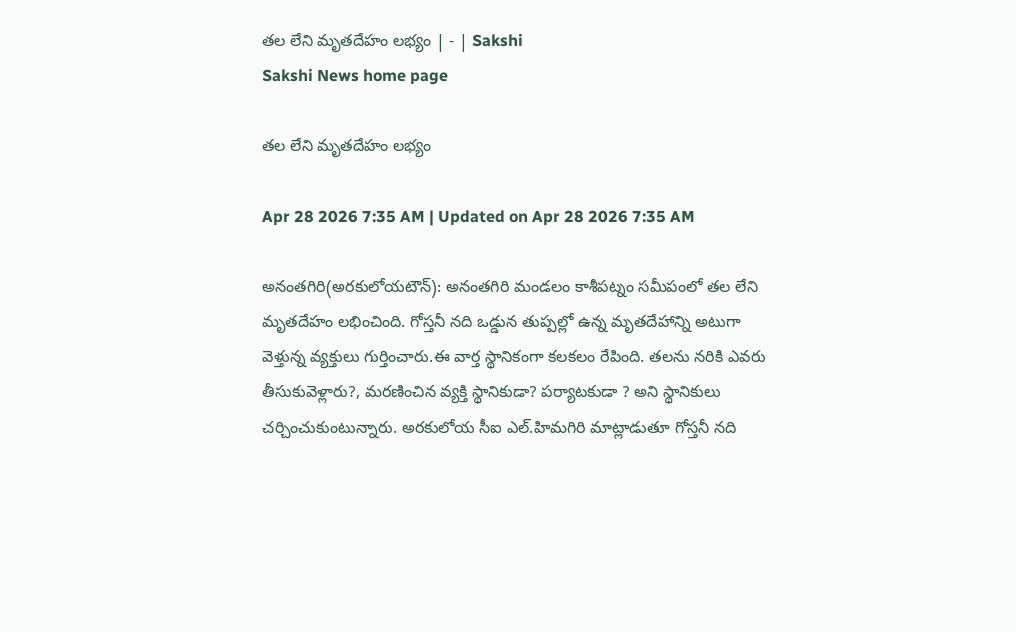తల లేని మృతదేహం లభ్యం | - | Sakshi
Sakshi News home page

తల లేని మృతదేహం లభ్యం

Apr 28 2026 7:35 AM | Updated on Apr 28 2026 7:35 AM

అనంతగిరి(అరకులోయటౌన్‌): అనంతగిరి మండలం కాశీపట్నం సమీపంలో తల లేని మృతదేహం లభించింది. గోస్తనీ నది ఒడ్డున తుప్పల్లో ఉన్న మృతదేహాన్ని అటుగా వెళ్తున్న వ్యక్తులు గుర్తించారు.ఈ వార్త స్థానికంగా కలకలం రేపింది. తలను నరికి ఎవరు తీసుకువెళ్లారు?, మరణించిన వ్యక్తి స్థానికుడా? పర్యాటకుడా ? అని స్థానికులు చర్చించుకుంటున్నారు. అరకులోయ సీఐ ఎల్‌.హిమగిరి మాట్లాడుతూ గోస్తనీ నది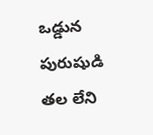ఒడ్డున పురుషుడి తల లేని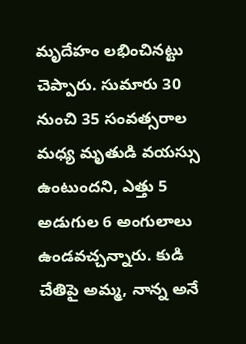మృదేహం లభించినట్టు చెప్పారు. సుమారు 30 నుంచి 35 సంవత్సరాల మధ్య మృతుడి వయస్సు ఉంటుందని, ఎత్తు 5 అడుగుల 6 అంగులాలు ఉండవచ్చన్నారు. కుడి చేతిపై అమ్మ, నాన్న అనే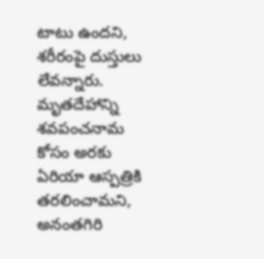టాటు ఉందని, శరీరంపై దుస్తులు లేవన్నారు. మృతదేహాన్ని శవపంచనామ కోసం అరకు ఏరియా ఆస్పత్రికి తరలించామని, అనంతగిరి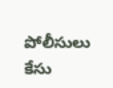పోలీసులు కేసు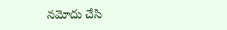నమోదు చేసి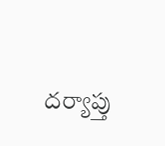దర్యాప్తు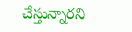చేస్తున్నారని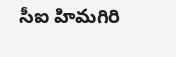సీఐ హిమగిరి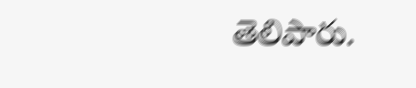తెలిపారు.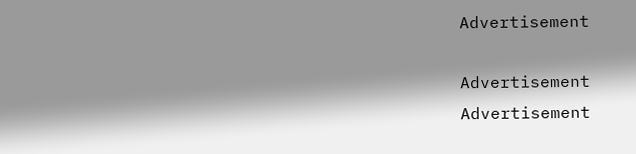Advertisement

Advertisement
Advertisement